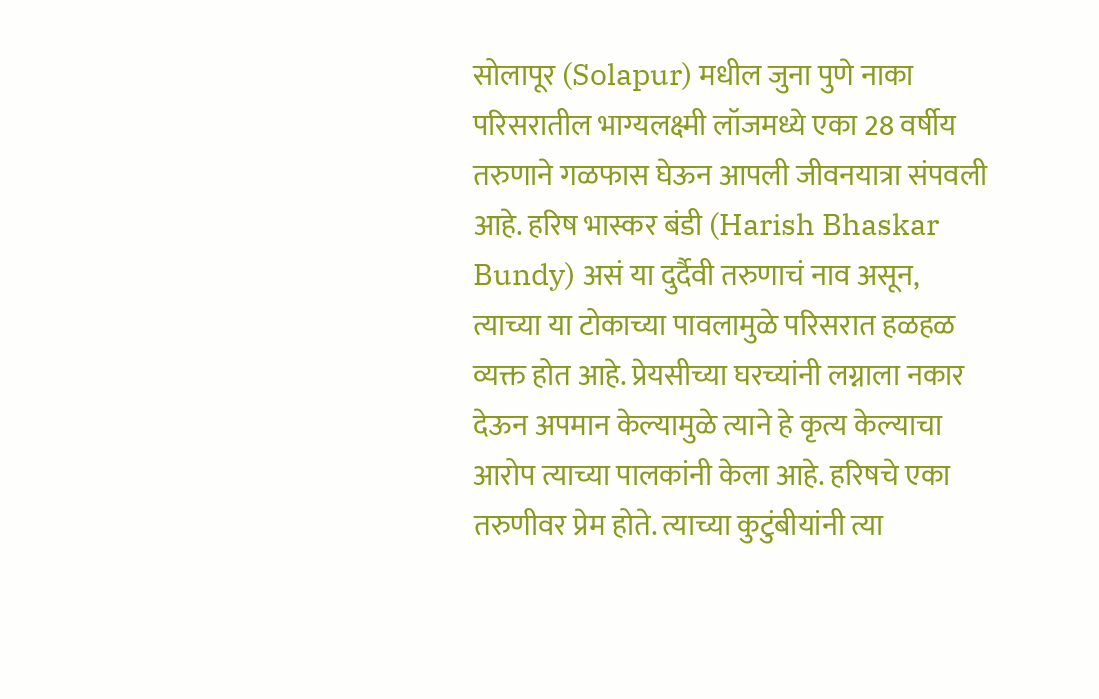सोलापूर (Solapur) मधील जुना पुणे नाका परिसरातील भाग्यलक्ष्मी लॉजमध्ये एका 28 वर्षीय तरुणाने गळफास घेऊन आपली जीवनयात्रा संपवली आहे. हरिष भास्कर बंडी (Harish Bhaskar Bundy) असं या दुर्दैवी तरुणाचं नाव असून, त्याच्या या टोकाच्या पावलामुळे परिसरात हळहळ व्यक्त होत आहे. प्रेयसीच्या घरच्यांनी लग्नाला नकार देऊन अपमान केल्यामुळे त्याने हे कृत्य केल्याचा आरोप त्याच्या पालकांनी केला आहे. हरिषचे एका तरुणीवर प्रेम होते. त्याच्या कुटुंबीयांनी त्या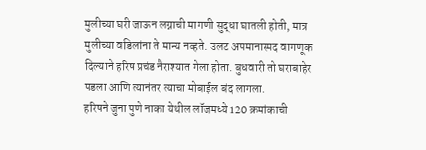मुलीच्या घरी जाऊन लग्नाची मागणी सुद्धा घातली होती, मात्र मुलीच्या वडिलांना ते मान्य नव्हते. उलट अपमानास्पद वागणूक दिल्याने हरिष प्रचंड नैराश्यात गेला होता. बुधवारी तो घराबाहेर पडला आणि त्यानंतर त्याचा मोबाईल बंद लागला.
हरिषने जुना पुणे नाका येथील लॉजमध्ये 120 क्रमांकाची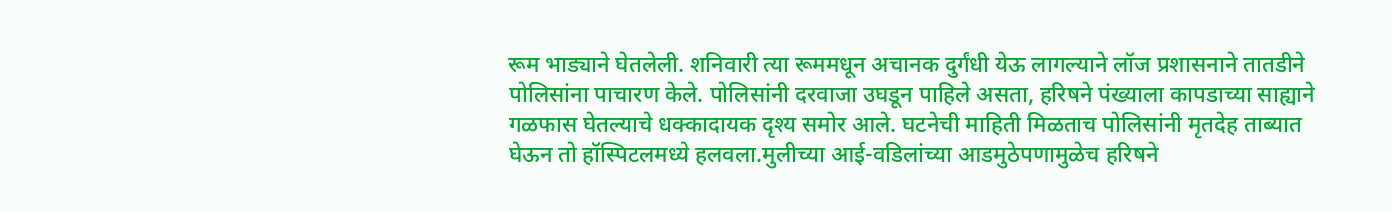रूम भाड्याने घेतलेली. शनिवारी त्या रूममधून अचानक दुर्गंधी येऊ लागल्याने लॉज प्रशासनाने तातडीने पोलिसांना पाचारण केले. पोलिसांनी दरवाजा उघडून पाहिले असता, हरिषने पंख्याला कापडाच्या साह्याने गळफास घेतल्याचे धक्कादायक दृश्य समोर आले. घटनेची माहिती मिळताच पोलिसांनी मृतदेह ताब्यात घेऊन तो हॉस्पिटलमध्ये हलवला.मुलीच्या आई-वडिलांच्या आडमुठेपणामुळेच हरिषने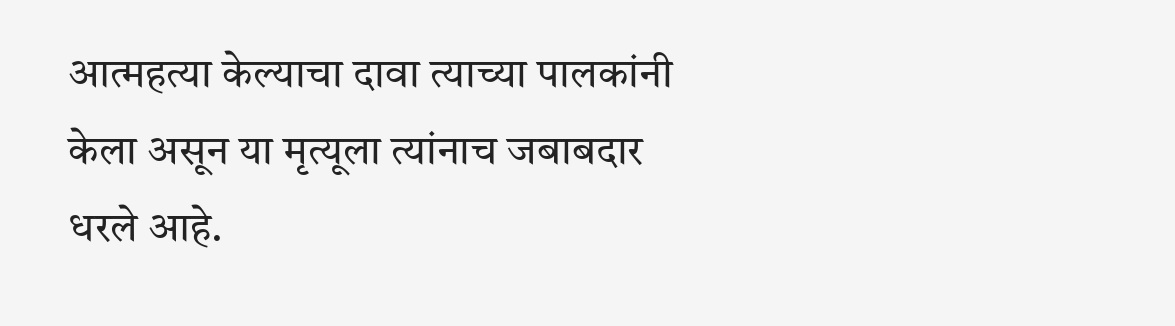आत्महत्या केल्याचा दावा त्याच्या पालकांनी केला असून या मृत्यूला त्यांनाच जबाबदार धरले आहे.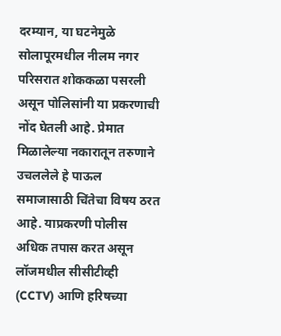दरम्यान, या घटनेमुळे सोलापूरमधील नीलम नगर परिसरात शोककळा पसरली असून पोलिसांनी या प्रकरणाची नोंद घेतली आहे. प्रेमात मिळालेल्या नकारातून तरुणाने उचललेले हे पाऊल समाजासाठी चिंतेचा विषय ठरत आहे. याप्रकरणी पोलीस अधिक तपास करत असून लॉजमधील सीसीटीव्ही (CCTV) आणि हरिषच्या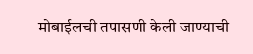मोबाईलची तपासणी केली जाण्याची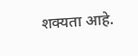शक्यता आहे.